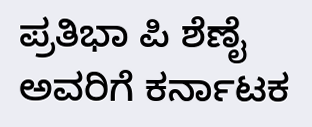ಪ್ರತಿಭಾ ಪಿ ಶೆಣೈ ಅವರಿಗೆ ಕರ್ನಾಟಕ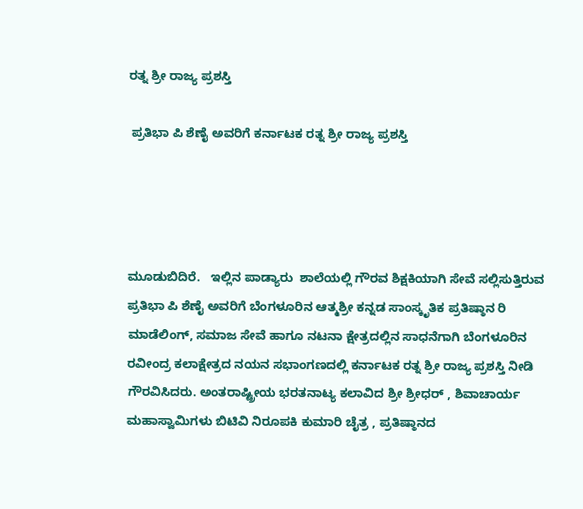ರತ್ನ ಶ್ರೀ ರಾಜ್ಯ ಪ್ರಶಸ್ತಿ

 ಪ್ರತಿಭಾ ಪಿ ಶೆಣೈ ಅವರಿಗೆ ಕರ್ನಾಟಕ ರತ್ನ ಶ್ರೀ ರಾಜ್ಯ ಪ್ರಶಸ್ತಿ




ಮೂಡುಬಿದಿರೆ.   ಇಲ್ಲಿನ ಪಾಡ್ಯಾರು  ಶಾಲೆಯಲ್ಲಿ ಗೌರವ ಶಿಕ್ಷಕಿಯಾಗಿ ಸೇವೆ ಸಲ್ಲಿಸುತ್ತಿರುವ ಪ್ರತಿಭಾ ಪಿ ಶೆಣೈ ಅವರಿಗೆ ಬೆಂಗಳೂರಿನ ಆತ್ಮಶ್ರೀ ಕನ್ನಡ ಸಾಂಸ್ಕೃತಿಕ ಪ್ರತಿಷ್ಠಾನ ರಿ ಮಾಡೆಲಿಂಗ್, ಸಮಾಜ ಸೇವೆ ಹಾಗೂ ನಟನಾ ಕ್ಷೇತ್ರದಲ್ಲಿನ ಸಾಧನೆಗಾಗಿ ಬೆಂಗಳೂರಿನ ರವೀಂದ್ರ ಕಲಾಕ್ಷೇತ್ರದ ನಯನ ಸಭಾಂಗಣದಲ್ಲಿ ಕರ್ನಾಟಕ ರತ್ನ ಶ್ರೀ ರಾಜ್ಯ ಪ್ರಶಸ್ತಿ ನೀಡಿ ಗೌರವಿಸಿದರು. ಅಂತರಾಷ್ಟ್ರೀಯ ಭರತನಾಟ್ಯ ಕಲಾವಿದ ಶ್ರೀ ಶ್ರೀಧರ್ , ಶಿವಾಚಾರ್ಯ ಮಹಾಸ್ವಾಮಿಗಳು ಬಿಟಿವಿ ನಿರೂಪಕಿ ಕುಮಾರಿ ಚೈತ್ರ , ಪ್ರತಿಷ್ಠಾನದ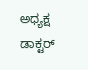ಅಧ್ಯಕ್ಷ ಡಾಕ್ಟರ್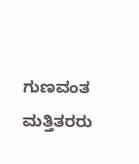ಗುಣವಂತ ಮತ್ತಿತರರು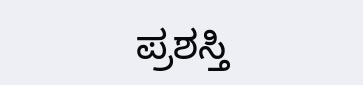ಪ್ರಶಸ್ತಿ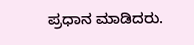ಪ್ರಧಾನ ಮಾಡಿದರು.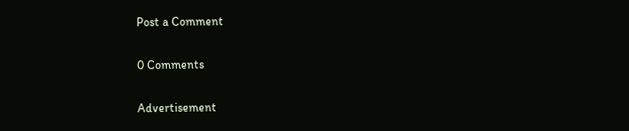Post a Comment

0 Comments

Advertisement